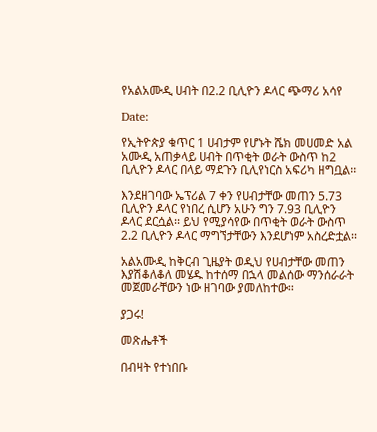የአልአሙዲ ሀብት በ2.2 ቢሊዮን ዶላር ጭማሪ አሳየ

Date:

የኢትዮጵያ ቁጥር 1 ሀብታም የሆኑት ሼክ መሀመድ አል አሙዲ አጠቃላይ ሀብት በጥቂት ወራት ውስጥ ከ2 ቢሊዮን ዶላር በላይ ማደጉን ቢሊየነርስ አፍሪካ ዘግቧል፡፡

እንደዘገባው ኤፕሪል 7 ቀን የሀብታቸው መጠን 5.73 ቢሊዮን ዶላር የነበረ ሲሆን አሁን ግን 7.93 ቢሊዮን ዶላር ደርሷል፡፡ ይህ የሚያሳየው በጥቂት ወራት ውስጥ 2.2 ቢሊዮን ዶላር ማግኘታቸውን እንደሆነም አስረድቷል፡፡

አልአሙዲ ከቅርብ ጊዜያት ወዲህ የሀብታቸው መጠን እያሽቆለቆለ መሄዱ ከተሰማ በኋላ መልሰው ማንሰራራት መጀመራቸውን ነው ዘገባው ያመለከተው፡፡

ያጋሩ!

መጽሔቶች

በብዛት የተነበቡ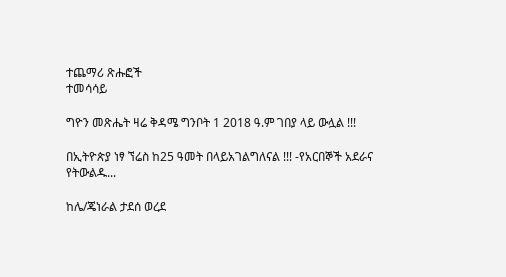ተጨማሪ ጽሑፎች
ተመሳሳይ

ግዮን መጽሔት ዛሬ ቅዳሜ ግንቦት 1 2018 ዓ.ም ገበያ ላይ ውሏል !!!

በኢትዮጵያ ነፃ ኘሬስ ከ25 ዓመት በላይአገልግለናል !!! -የአርበኞች አደራና የትውልዱ...

ከሌ/ጄነራል ታደሰ ወረደ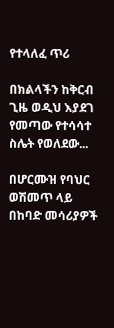የተላለፈ ጥሪ

በክልላችን ከቅርብ ጊዜ ወዲህ እያደገ የመጣው የተሳሳተ ስሌት የወለደው...

በሆርሙዝ የባህር ወሽመጥ ላይ በከባድ መሳሪያዎች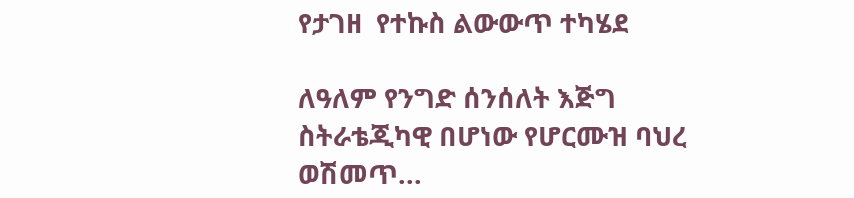የታገዘ  የተኩስ ልውውጥ ተካሄደ

ለዓለም የንግድ ሰንሰለት እጅግ ስትራቴጂካዊ በሆነው የሆርሙዝ ባህረ ወሽመጥ...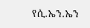የሲ.ኤን.ኤን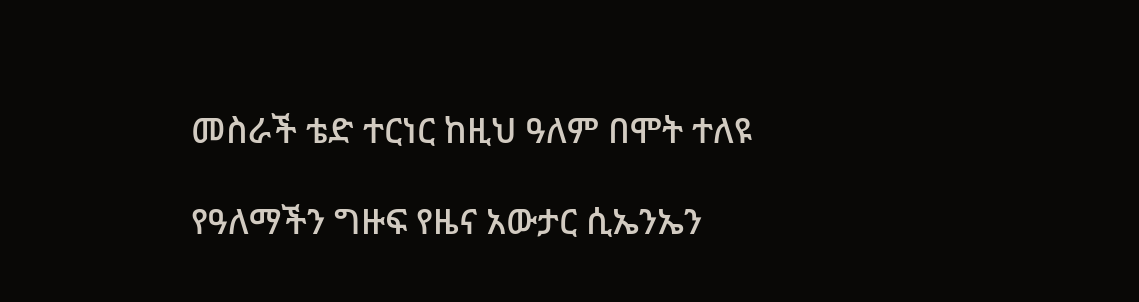መስራች ቴድ ተርነር ከዚህ ዓለም በሞት ተለዩ

የዓለማችን ግዙፍ የዜና አውታር ሲኤንኤን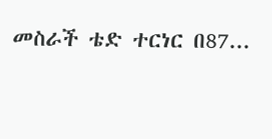መስራች ቴድ ተርነር በ87...